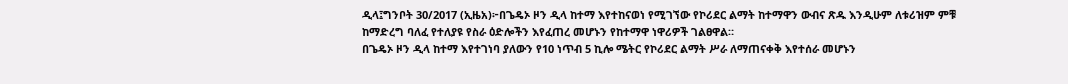ዲላ፤ግንቦት 30/2017 (ኢዜአ)፦በጌዴኦ ዞን ዲላ ከተማ እየተከናወነ የሚገኘው የኮሪደር ልማት ከተማዋን ውብና ጽዱ እንዲሁም ለቱሪዝም ምቹ ከማድረግ ባለፈ የተለያዩ የስራ ዕድሎችን እየፈጠረ መሆኑን የከተማዋ ነዋሪዎች ገልፀዋል።
በጌዴኦ ዞን ዲላ ከተማ እየተገነባ ያለውን የ10 ነጥብ 5 ኪሎ ሜትር የኮሪደር ልማት ሥራ ለማጠናቀቅ እየተሰራ መሆኑን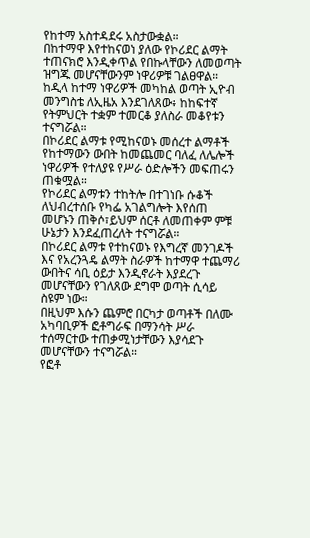የከተማ አስተዳደሩ አስታውቋል።
በከተማዋ እየተከናወነ ያለው የኮሪደር ልማት ተጠናክሮ እንዲቀጥል የበኩላቸውን ለመወጣት ዝግጁ መሆናቸውንም ነዋሪዎቹ ገልፀዋል።
ከዲላ ከተማ ነዋሪዎች መካከል ወጣት ኢዮብ መንግስቴ ለኢዜአ እንደገለጸው፥ ከከፍተኛ የትምህርት ተቋም ተመርቆ ያለስራ መቆየቱን ተናግሯል።
በኮሪደር ልማቱ የሚከናወኑ መሰረተ ልማቶች የከተማውን ውበት ከመጨመር ባለፈ ለሌሎች ነዋሪዎች የተለያዩ የሥራ ዕድሎችን መፍጠሩን ጠቁሟል።
የኮሪደር ልማቱን ተከትሎ በተገነቡ ሱቆች ለህብረተሰቡ የካፌ አገልግሎት እየሰጠ መሆኑን ጠቅሶ፣ይህም ሰርቶ ለመጠቀም ምቹ ሁኔታን እንደፈጠረለት ተናግሯል።
በኮሪደር ልማቱ የተከናወኑ የእግረኛ መንገዶች እና የአረንጓዴ ልማት ስራዎች ከተማዋ ተጨማሪ ውበትና ሳቢ ዕይታ እንዲኖራት እያደረጉ መሆናቸውን የገለጸው ደግሞ ወጣት ሲሳይ ስዩም ነው።
በዚህም እሱን ጨምሮ በርካታ ወጣቶች በለሙ አካባቢዎች ፎቶግራፍ በማንሳት ሥራ ተሰማርተው ተጠቃሚነታቸውን እያሳደጉ መሆናቸውን ተናግሯል።
የፎቶ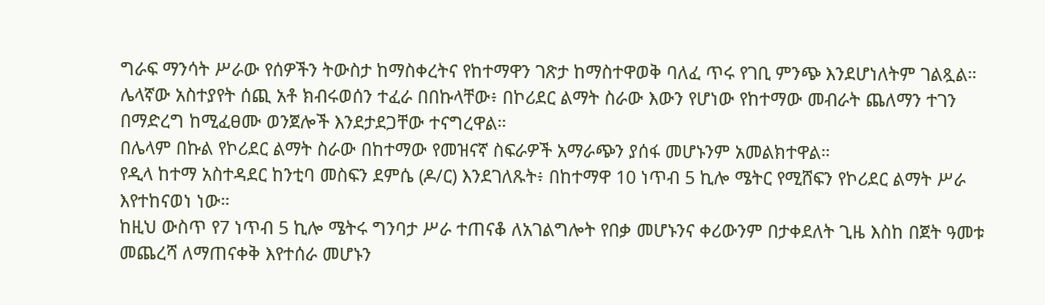ግራፍ ማንሳት ሥራው የሰዎችን ትውስታ ከማስቀረትና የከተማዋን ገጽታ ከማስተዋወቅ ባለፈ ጥሩ የገቢ ምንጭ እንደሆነለትም ገልጿል።
ሌላኛው አስተያየት ሰጪ አቶ ክብሩወሰን ተፈራ በበኩላቸው፥ በኮሪደር ልማት ስራው እውን የሆነው የከተማው መብራት ጨለማን ተገን በማድረግ ከሚፈፀሙ ወንጀሎች እንደታደጋቸው ተናግረዋል።
በሌላም በኩል የኮሪደር ልማት ስራው በከተማው የመዝናኛ ስፍራዎች አማራጭን ያሰፋ መሆኑንም አመልክተዋል።
የዲላ ከተማ አስተዳደር ከንቲባ መስፍን ደምሴ (ዶ/ር) እንደገለጹት፥ በከተማዋ 10 ነጥብ 5 ኪሎ ሜትር የሚሸፍን የኮሪደር ልማት ሥራ እየተከናወነ ነው።
ከዚህ ውስጥ የ7 ነጥብ 5 ኪሎ ሜትሩ ግንባታ ሥራ ተጠናቆ ለአገልግሎት የበቃ መሆኑንና ቀሪውንም በታቀደለት ጊዜ እስከ በጀት ዓመቱ መጨረሻ ለማጠናቀቅ እየተሰራ መሆኑን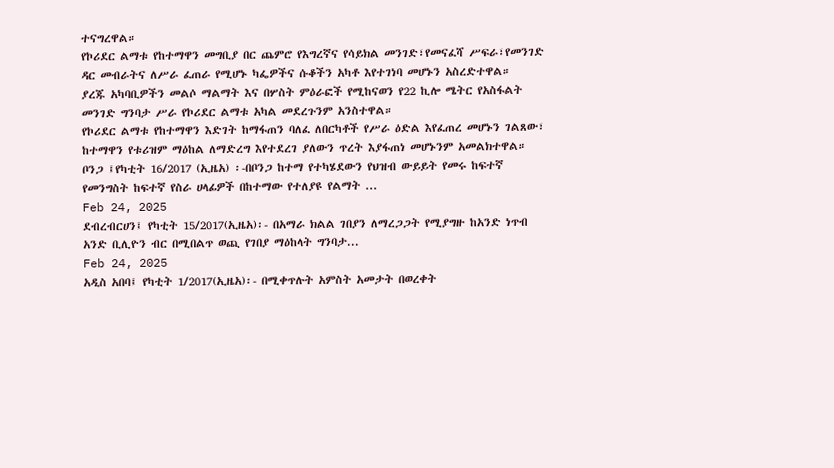ተናግረዋል።
የኮሪደር ልማቱ የከተማዋን መግቢያ በር ጨምሮ የእግረኛና የሳይክል መንገድ፣የመናፈሻ ሥፍራ፣የመንገድ ዳር መብራትና ለሥራ ፈጠራ የሚሆኑ ካፌዎችና ሱቆችን አካቶ እየተገነባ መሆኑን አስረድተዋል።
ያረጁ አካባቢዎችን መልሶ ማልማት እና በሦስት ምዕራፎች የሚከናወን የ22 ኪሎ ሜትር የአስፋልት መንገድ ግንባታ ሥራ የኮሪደር ልማቱ አካል መደረጉንም አንስተዋል።
የኮሪደር ልማቱ የከተማዋን እድገት ከማፋጠን ባለፈ ለበርካቶች የሥራ ዕድል እየፈጠረ መሆኑን ገልጸው፣ ከተማዋን የቱሪዝም ማዕከል ለማድረግ እየተደረገ ያለውን ጥረት እያፋጠነ መሆኑንም አመልክተዋል።
ቦንጋ ፤የካቲት 16/2017 (ኢዜአ) ፡-በቦንጋ ከተማ የተካሄደውን የህዝብ ውይይት የመሩ ከፍተኛ የመንግስት ከፍተኛ የስራ ሀላፊዎች በከተማው የተለያዩ የልማት ...
Feb 24, 2025
ደብረብርሀን፤ የካቲት 15/2017(ኢዜአ)፡- በአማራ ክልል ገበያን ለማረጋጋት የሚያግዙ ከአንድ ነጥብ አንድ ቢሊዮን ብር በሚበልጥ ወጪ የገበያ ማዕከላት ግንባታ...
Feb 24, 2025
አዲስ አበባ፤ የካቲት 1/2017(ኢዜአ)፡- በሚቀጥሉት አምስት አመታት በወረቀት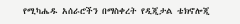የሚካሔዱ አሰራሮችን በማስቀረት የዲጂታል ቴክኖሎጂ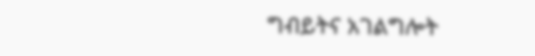ግብይትና አገልግሎት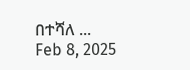በተሻለ ...
Feb 8, 2025